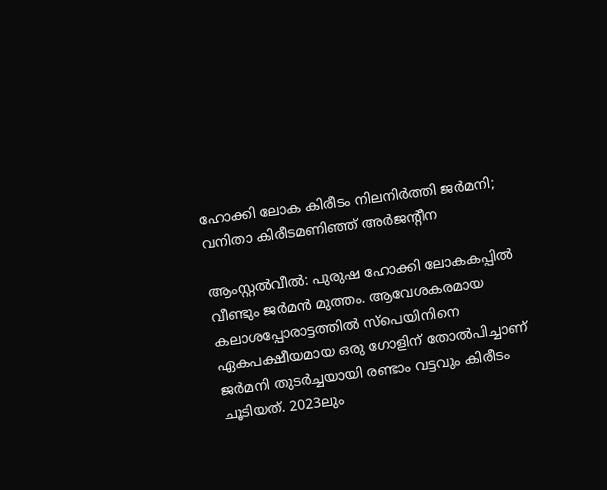ഹോക്കി ലോക കിരീടം നിലനിർത്തി ജർമനി; വനിതാ കിരീടമണിഞ്ഞ് അർജന്റീന

ആംസ്റ്റൽവീൽ: പുരുഷ ഹോക്കി ലോകകപ്പിൽ വീണ്ടും ജർമൻ മുത്തം. ആവേശകരമായ കലാശപ്പോരാട്ടത്തിൽ സ്പെയിനിനെ ഏകപക്ഷീയമായ ഒരു ഗോളിന് തോൽപിച്ചാണ് ജർമനി തുടർച്ചയായി രണ്ടാം വട്ടവും കിരീടം ചൂടിയത്. 2023ലും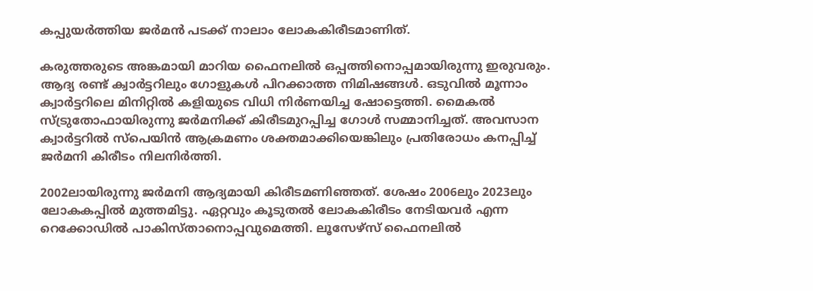കപ്പുയർത്തിയ ജർമൻ പടക്ക് നാലാം ലോകകിരീടമാണിത്.

കരുത്തരുടെ അങ്കമായി മാറിയ ഫൈനലിൽ ഒപ്പത്തിനൊപ്പമായിരുന്നു ഇരുവരും. ആദ്യ രണ്ട് ക്വാർട്ടറിലും ഗോളുകൾ പിറക്കാത്ത നിമിഷങ്ങൾ. ഒടുവിൽ മൂന്നാം ക്വാർട്ടറിലെ മിനിറ്റിൽ കളിയുടെ വിധി നിർണയിച്ച ഷോട്ടെത്തി. മൈകൽ സ്ട്രുതോഫായിരുന്നു ജർമനിക്ക് കിരീടമുറപ്പിച്ച ഗോൾ സമ്മാനിച്ചത്. അവസാന ക്വാർട്ടറിൽ സ്പെയിൻ ആക്രമണം ശക്തമാക്കിയെങ്കിലും പ്രതിരോധം കനപ്പിച്ച് ജർമനി കിരീടം നിലനിർത്തി.

2002ലായിരുന്നു ജർമനി ആദ്യമായി കിരീടമണിഞ്ഞത്. ശേഷം 2006ലും 2023ലും ലോകകപ്പിൽ മുത്തമിട്ടു. ഏറ്റവും കൂടുതൽ ലോകകിരീടം നേടിയവർ എന്ന റെക്കോഡിൽ പാകിസ്താനൊപ്പവുമെത്തി. ലൂസേഴ്സ് ഫൈനലിൽ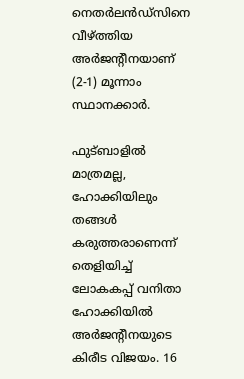നെതർലൻഡ്സിനെ വീഴ്ത്തിയ അർജന്റീനയാണ് (2-1) മൂന്നാം സ്ഥാനക്കാർ.

ഫുട്ബാളിൽ മാത്രമല്ല, ഹോക്കിയിലും തങ്ങൾ കരുത്തരാണെന്ന് തെളിയിച്ച് ലോകകപ്പ് വനിതാ ഹോക്കിയിൽ അർജന്റീനയുടെ കിരീട വിജയം. 16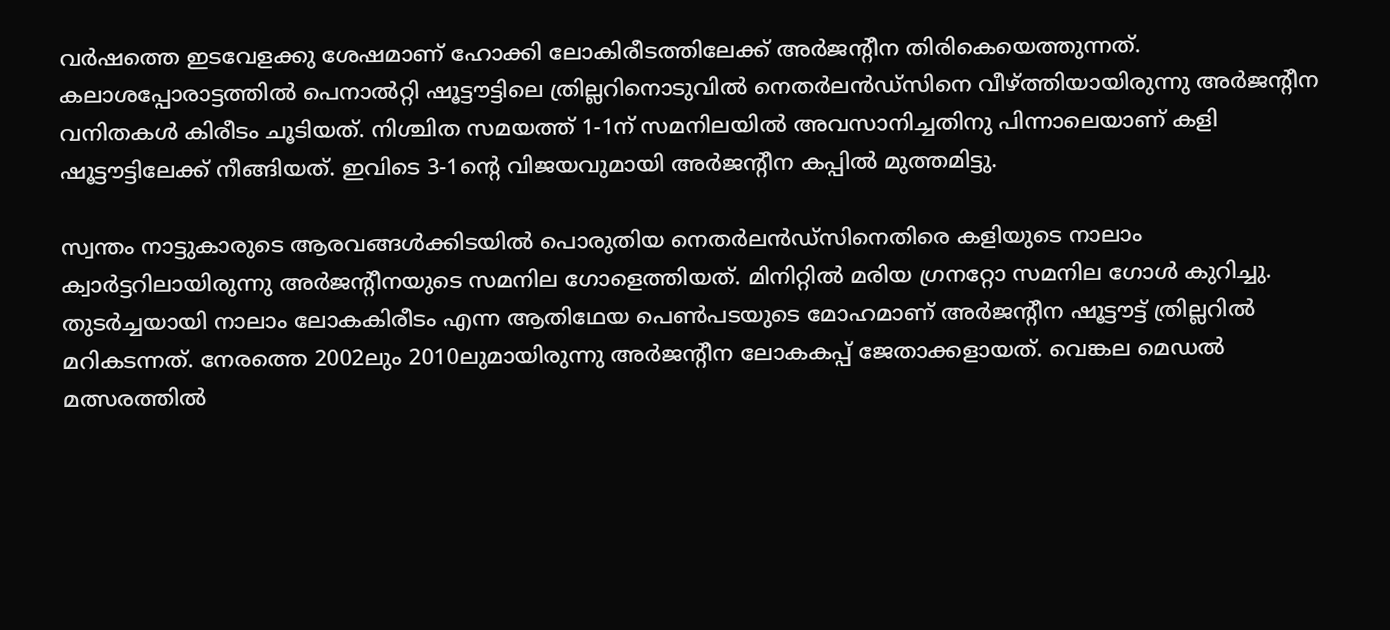വർഷത്തെ ഇടവേളക്കു ശേഷമാണ് ഹോക്കി ലോകിരീടത്തിലേക്ക് അർജന്റീന തിരികെയെത്തുന്നത്. കലാശപ്പോരാട്ടത്തിൽ പെനാൽറ്റി ഷൂട്ടൗട്ടിലെ ത്രില്ലറിനൊടുവിൽ നെതർലൻഡ്സിനെ വീഴ്ത്തിയായിരുന്നു അർജന്റീന വനിതകൾ കിരീടം ചൂടിയത്. നിശ്ചിത സമയത്ത് 1-1ന് സമനിലയിൽ അവസാനിച്ചതിനു പിന്നാലെയാണ് കളി ഷൂട്ടൗട്ടിലേക്ക് നീങ്ങിയത്. ഇവിടെ 3-1ന്റെ വിജയവുമായി അർജന്റീന കപ്പിൽ മുത്തമിട്ടു.

സ്വന്തം നാട്ടുകാരുടെ ആരവങ്ങൾക്കിടയിൽ പൊരുതിയ നെതർലൻഡ്സിനെതിരെ കളിയുടെ നാലാം ക്വാർട്ടറിലായിരുന്നു അർജന്റീനയുടെ സമനില ഗോളെത്തിയത്. മിനിറ്റിൽ മരിയ ഗ്രനറ്റോ സമനില ഗോൾ കുറിച്ചു. തുടർച്ചയായി നാലാം ലോകകിരീടം എന്ന ആതിഥേയ പെൺപടയുടെ മോഹമാണ് അർജന്റീന ഷൂട്ടൗട്ട് ത്രില്ലറിൽ മറികടന്നത്. നേരത്തെ 2002ലും 2010ലുമായിരുന്നു അർജന്റീന ലോകകപ്പ് ജേതാക്കളായത്. വെങ്കല മെഡൽ മത്സരത്തിൽ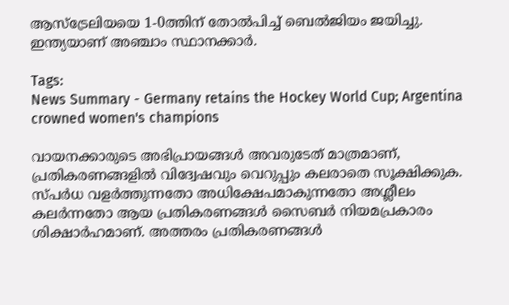ആസ്ട്രേലിയയെ 1-0ത്തിന് തോൽപിച്ച് ബെൽജിയം ജയിച്ചു. ഇന്ത്യയാണ് അഞ്ചാം സ്ഥാനക്കാർ.

Tags:
News Summary - Germany retains the Hockey World Cup; Argentina crowned women's champions

വായനക്കാരുടെ അഭിപ്രായങ്ങള്‍ അവരുടേത് മാത്രമാണ്, പ്രതികരണങ്ങളിൽ വിദ്വേഷവും വെറുപ്പും കലരാതെ സൂക്ഷിക്കുക. സ്പർധ വളർത്തുന്നതോ അധിക്ഷേപമാകുന്നതോ അശ്ലീലം കലർന്നതോ ആയ പ്രതികരണങ്ങൾ സൈബർ നിയമപ്രകാരം ശിക്ഷാർഹമാണ്. അത്തരം പ്രതികരണങ്ങൾ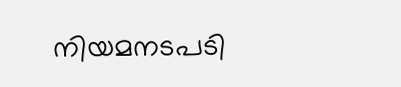നിയമനടപടി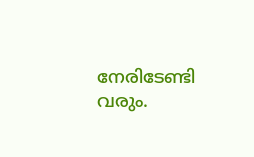നേരിടേണ്ടി വരും.